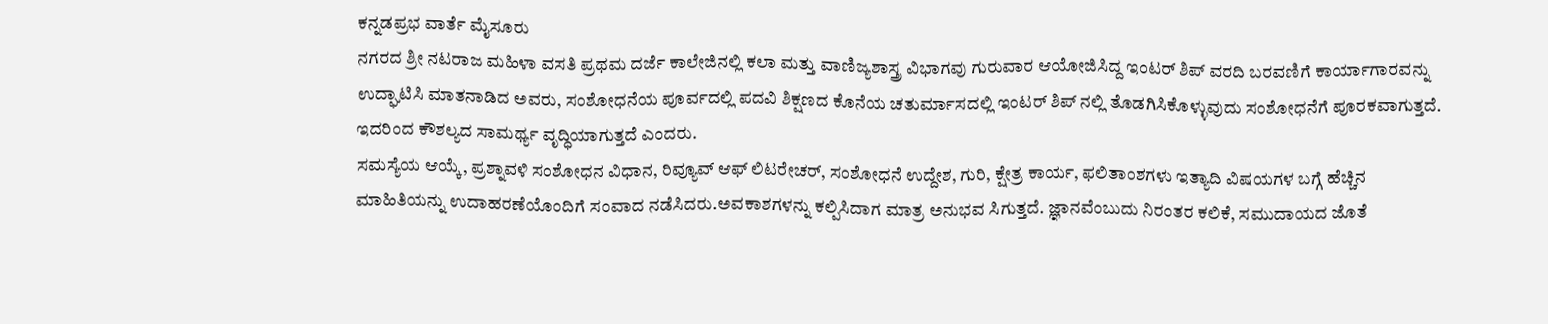ಕನ್ನಡಪ್ರಭ ವಾರ್ತೆ ಮೈಸೂರು
ನಗರದ ಶ್ರೀ ನಟರಾಜ ಮಹಿಳಾ ವಸತಿ ಪ್ರಥಮ ದರ್ಜೆ ಕಾಲೇಜಿನಲ್ಲಿ ಕಲಾ ಮತ್ತು ವಾಣಿಜ್ಯಶಾಸ್ತ್ರ ವಿಭಾಗವು ಗುರುವಾರ ಆಯೋಜಿಸಿದ್ದ ಇಂಟರ್ ಶಿಪ್ ವರದಿ ಬರವಣಿಗೆ ಕಾರ್ಯಾಗಾರವನ್ನು ಉದ್ಘಾಟಿಸಿ ಮಾತನಾಡಿದ ಅವರು, ಸಂಶೋಧನೆಯ ಪೂರ್ವದಲ್ಲಿ ಪದವಿ ಶಿಕ್ಷಣದ ಕೊನೆಯ ಚತುರ್ಮಾಸದಲ್ಲಿ ಇಂಟರ್ ಶಿಪ್ ನಲ್ಲಿ ತೊಡಗಿಸಿಕೊಳ್ಳುವುದು ಸಂಶೋಧನೆಗೆ ಪೂರಕವಾಗುತ್ತದೆ. ಇದರಿಂದ ಕೌಶಲ್ಯದ ಸಾಮರ್ಥ್ಯ ವೃದ್ಧಿಯಾಗುತ್ತದೆ ಎಂದರು.
ಸಮಸ್ಯೆಯ ಆಯ್ಕೆ, ಪ್ರಶ್ನಾವಳಿ ಸಂಶೋಧನ ವಿಧಾನ, ರಿವ್ಯೂವ್ ಆಫ್ ಲಿಟರೇಚರ್, ಸಂಶೋಧನೆ ಉದ್ದೇಶ, ಗುರಿ, ಕ್ಷೇತ್ರ ಕಾರ್ಯ, ಫಲಿತಾಂಶಗಳು ಇತ್ಯಾದಿ ವಿಷಯಗಳ ಬಗ್ಗೆ ಹೆಚ್ಚಿನ ಮಾಹಿತಿಯನ್ನು ಉದಾಹರಣೆಯೊಂದಿಗೆ ಸಂವಾದ ನಡೆಸಿದರು.ಅವಕಾಶಗಳನ್ನು ಕಲ್ಪಿಸಿದಾಗ ಮಾತ್ರ ಅನುಭವ ಸಿಗುತ್ತದೆ. ಜ್ಞಾನವೆಂಬುದು ನಿರಂತರ ಕಲಿಕೆ, ಸಮುದಾಯದ ಜೊತೆ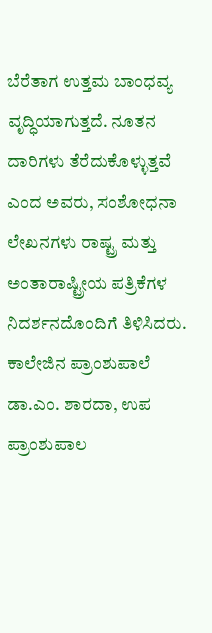ಬೆರೆತಾಗ ಉತ್ತಮ ಬಾಂಧವ್ಯ ವೃದ್ಧಿಯಾಗುತ್ತದೆ. ನೂತನ ದಾರಿಗಳು ತೆರೆದುಕೊಳ್ಳುತ್ತವೆ ಎಂದ ಅವರು, ಸಂಶೋಧನಾ ಲೇಖನಗಳು ರಾಷ್ಟ್ರ ಮತ್ತು ಅಂತಾರಾಷ್ಟ್ರೀಯ ಪತ್ರಿಕೆಗಳ ನಿದರ್ಶನದೊಂದಿಗೆ ತಿಳಿಸಿದರು.
ಕಾಲೇಜಿನ ಪ್ರಾಂಶುಪಾಲೆ ಡಾ.ಎಂ. ಶಾರದಾ, ಉಪ ಪ್ರಾಂಶುಪಾಲ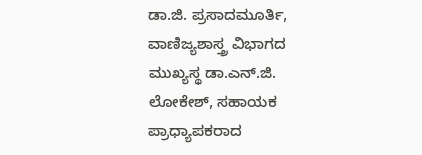ಡಾ.ಜಿ. ಪ್ರಸಾದಮೂರ್ತಿ, ವಾಣಿಜ್ಯಶಾಸ್ತ್ರ ವಿಭಾಗದ ಮುಖ್ಯಸ್ಥ ಡಾ.ಎನ್.ಜಿ. ಲೋಕೇಶ್, ಸಹಾಯಕ ಪ್ರಾಧ್ಯಾಪಕರಾದ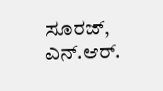ಸೂರಜ್, ಎನ್.ಆರ್.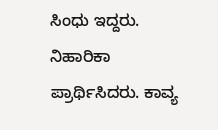ಸಿಂಧು ಇದ್ದರು. ನಿಹಾರಿಕಾ ಪ್ರಾರ್ಥಿಸಿದರು. ಕಾವ್ಯ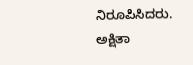ನಿರೂಪಿಸಿದರು. ಅಕ್ಷಿತಾ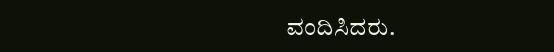ವಂದಿಸಿದರು.